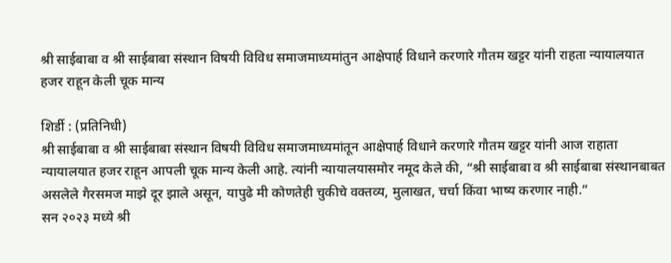श्री साईबाबा व श्री साईबाबा संस्थान विषयी विविध समाजमाध्यमांतुन आक्षेपार्ह विधाने करणारे गौतम खट्टर यांनी राहता न्यायालयात हजर राहून केली चूक मान्य

शिर्डी : (प्रतिनिधी)
श्री साईबाबा व श्री साईबाबा संस्थान विषयी विविध समाजमाध्यमांतून आक्षेपार्ह विधाने करणारे गौतम खट्टर यांनी आज राहाता न्यायालयात हजर राहून आपली चूक मान्य केली आहे. त्यांनी न्यायालयासमोर नमूद केले की, “श्री साईबाबा व श्री साईबाबा संस्थानबाबत असलेले गैरसमज माझे दूर झाले असून, यापुढे मी कोणतेही चुकीचे वक्तव्य, मुलाखत, चर्चा किंवा भाष्य करणार नाही.”
सन २०२३ मध्ये श्री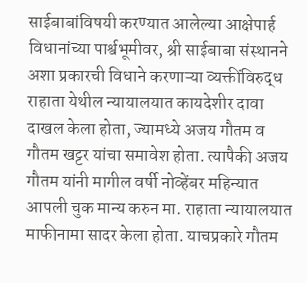साईबाबांविषयी करण्यात आलेल्या आक्षेपार्ह विधानांच्या पार्श्वभूमीवर, श्री साईबाबा संस्थानने अशा प्रकारची विधाने करणाऱ्या व्यक्तींविरुद्ध राहाता येथील न्यायालयात कायदेशीर दावा दाखल केला होता, ज्यामध्ये अजय गौतम व गौतम खट्टर यांचा समावेश होता. त्यापैकी अजय गौतम यांनी मागील वर्षी नोव्हेंबर महिन्यात आपली चुक मान्य करुन मा. राहाता न्यायालयात माफीनामा सादर केला होता. याचप्रकारे गौतम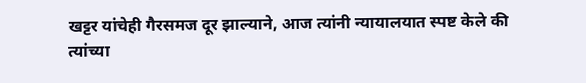खट्टर यांचेही गैरसमज दूर झाल्याने, आज त्यांनी न्यायालयात स्पष्ट केले की त्यांच्या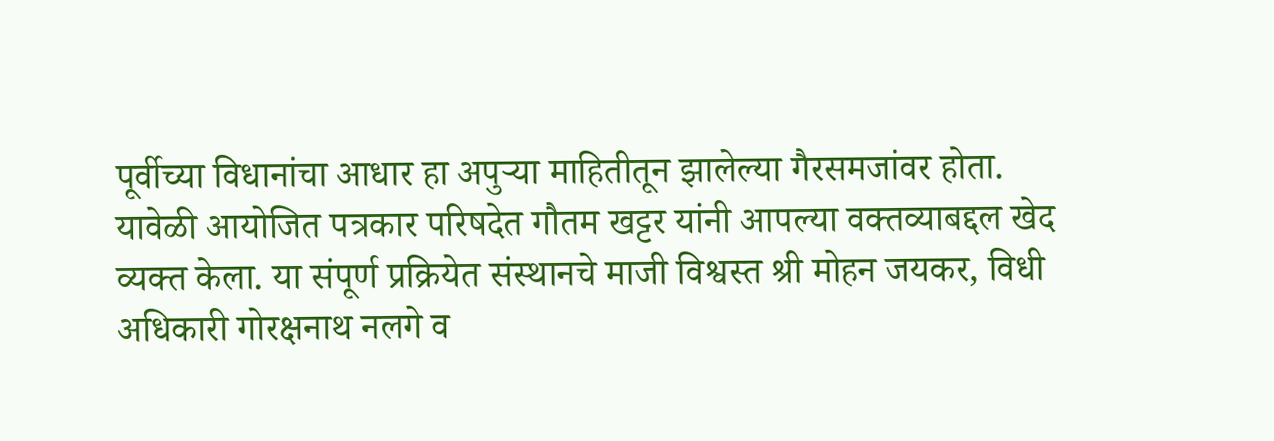पूर्वीच्या विधानांचा आधार हा अपुऱ्या माहितीतून झालेल्या गैरसमजांवर होता.
यावेळी आयोजित पत्रकार परिषदेत गौतम खट्टर यांनी आपल्या वक्तव्याबद्दल खेद व्यक्त केला. या संपूर्ण प्रक्रियेत संस्थानचे माजी विश्वस्त श्री मोहन जयकर, विधी अधिकारी गोरक्षनाथ नलगे व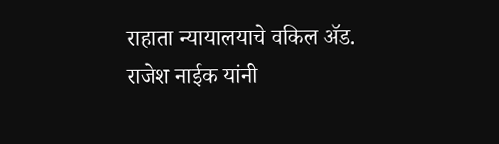राहाता न्यायालयाचे वकिल ॲड. राजेश नाईक यांनी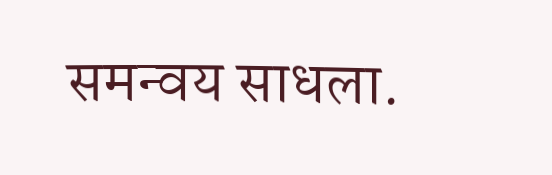समन्वय साधला.